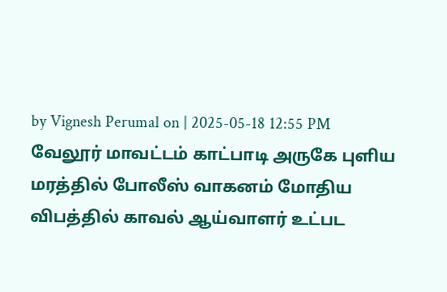by Vignesh Perumal on | 2025-05-18 12:55 PM
வேலூர் மாவட்டம் காட்பாடி அருகே புளிய மரத்தில் போலீஸ் வாகனம் மோதிய விபத்தில் காவல் ஆய்வாளர் உட்பட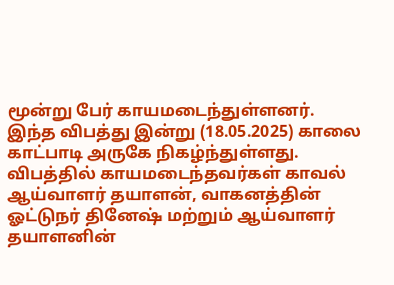மூன்று பேர் காயமடைந்துள்ளனர். இந்த விபத்து இன்று (18.05.2025) காலை காட்பாடி அருகே நிகழ்ந்துள்ளது.
விபத்தில் காயமடைந்தவர்கள் காவல் ஆய்வாளர் தயாளன், வாகனத்தின் ஓட்டுநர் தினேஷ் மற்றும் ஆய்வாளர் தயாளனின்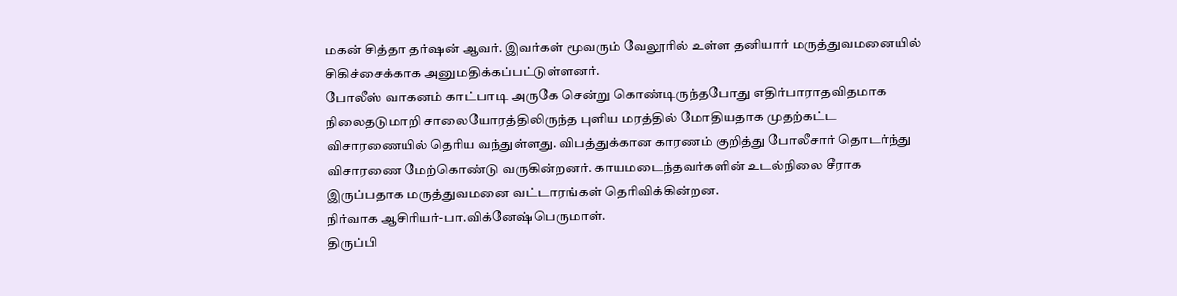மகன் சித்தா தர்ஷன் ஆவர். இவர்கள் மூவரும் வேலூரில் உள்ள தனியார் மருத்துவமனையில் சிகிச்சைக்காக அனுமதிக்கப்பட்டுள்ளனர்.
போலீஸ் வாகனம் காட்பாடி அருகே சென்று கொண்டிருந்தபோது எதிர்பாராதவிதமாக நிலைதடுமாறி சாலையோரத்திலிருந்த புளிய மரத்தில் மோதியதாக முதற்கட்ட விசாரணையில் தெரிய வந்துள்ளது. விபத்துக்கான காரணம் குறித்து போலீசார் தொடர்ந்து விசாரணை மேற்கொண்டு வருகின்றனர். காயமடைந்தவர்களின் உடல்நிலை சீராக இருப்பதாக மருத்துவமனை வட்டாரங்கள் தெரிவிக்கின்றன.
நிர்வாக ஆசிரியர்-பா.விக்னேஷ்பெருமாள்.
திருப்பி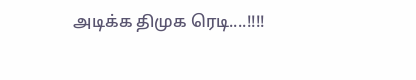அடிக்க திமுக ரெடி....!!!!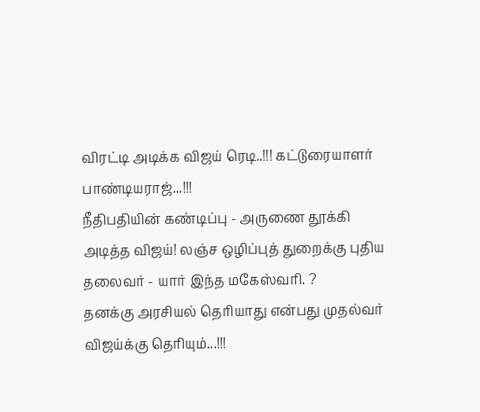விரட்டி அடிக்க விஜய் ரெடி..!!! கட்டுரையாளர் பாண்டியராஜ்...!!!
நீதிபதியின் கண்டிப்பு - அருணை தூக்கி அடித்த விஜய்! லஞ்ச ஒழிப்புத் துறைக்கு புதிய தலைவர் - யார் இந்த மகேஸ்வரி. ?
தனக்கு அரசியல் தெரியாது என்பது முதல்வர் விஜய்க்கு தெரியும்...!!!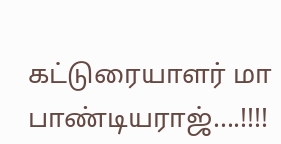கட்டுரையாளர் மா பாண்டியராஜ்....!!!!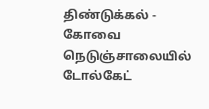திண்டுக்கல் - கோவை நெடுஞ்சாலையில் டோல்கேட்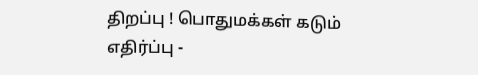திறப்பு ! பொதுமக்கள் கடும் எதிர்ப்பு -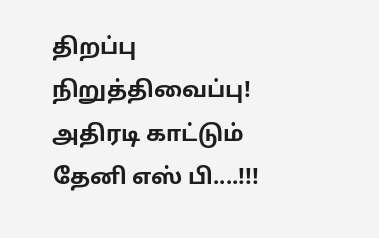திறப்பு நிறுத்திவைப்பு!
அதிரடி காட்டும் தேனி எஸ் பி....!!!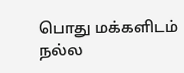பொது மக்களிடம் நல்ல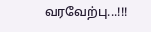வரவேற்பு...!!!